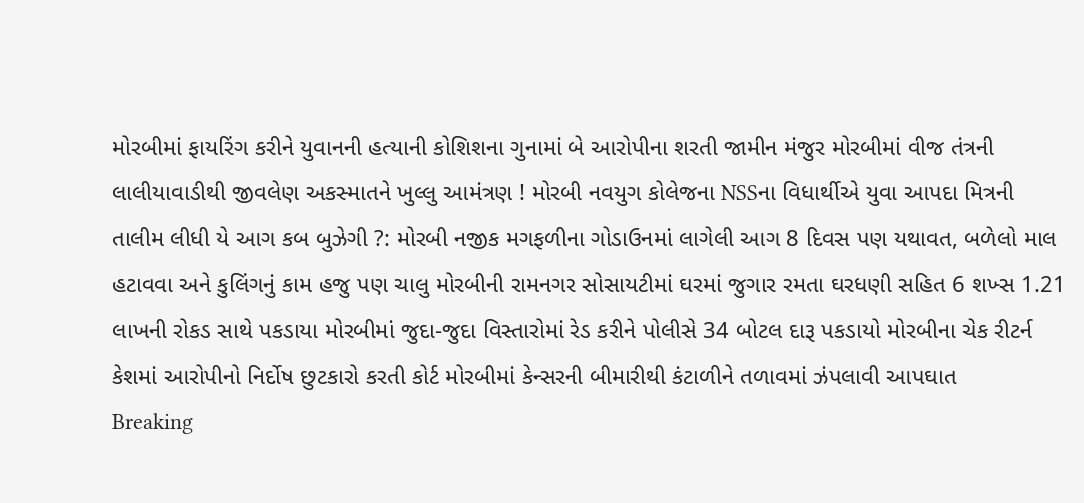મોરબીમાં ફાયરિંગ કરીને યુવાનની હત્યાની કોશિશના ગુનામાં બે આરોપીના શરતી જામીન મંજુર મોરબીમાં વીજ તંત્રની લાલીયાવાડીથી જીવલેણ અકસ્માતને ખુલ્લુ આમંત્રણ ! મોરબી નવયુગ કોલેજના NSSના વિધાર્થીએ યુવા આપદા મિત્રની તાલીમ લીધી યે આગ કબ બુઝેગી ?: મોરબી નજીક મગફળીના ગોડાઉનમાં લાગેલી આગ 8 દિવસ પણ યથાવત, બળેલો માલ હટાવવા અને કુલિંગનું કામ હજુ પણ ચાલુ મોરબીની રામનગર સોસાયટીમાં ઘરમાં જુગાર રમતા ઘરધણી સહિત 6 શખ્સ 1.21 લાખની રોકડ સાથે પકડાયા મોરબીમાં જુદા-જુદા વિસ્તારોમાં રેડ કરીને પોલીસે 34 બોટલ દારૂ પકડાયો મોરબીના ચેક રીટર્ન કેશમાં આરોપીનો નિર્દોષ છુટકારો કરતી કોર્ટ મોરબીમાં કેન્સરની બીમારીથી કંટાળીને તળાવમાં ઝંપલાવી આપઘાત
Breaking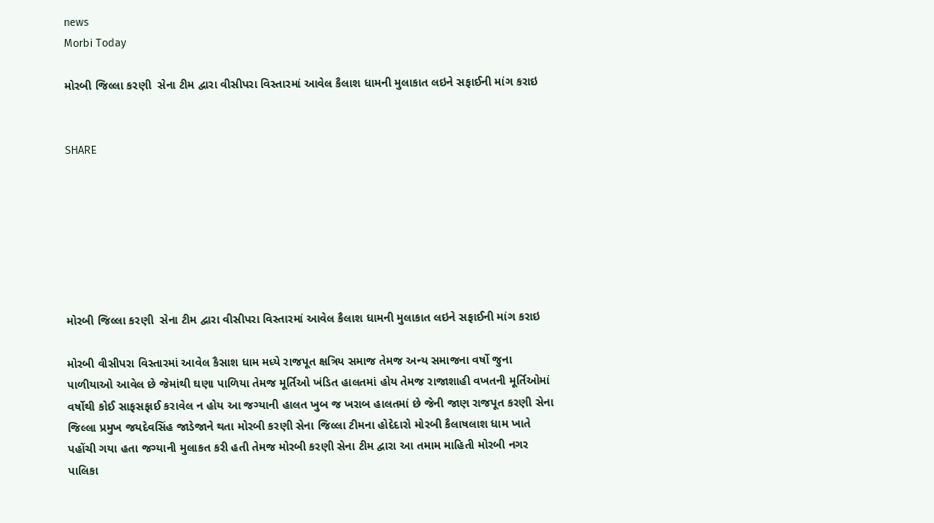news
Morbi Today

મોરબી જિલ્લા કરણી  સેના ટીમ દ્વારા વીસીપરા વિસ્તારમાં આવેલ કૈલાશ ધામની મુલાકાત લઇને સફાઈની માંગ કરાઇ


SHARE







મોરબી જિલ્લા કરણી  સેના ટીમ દ્વારા વીસીપરા વિસ્તારમાં આવેલ કૈલાશ ધામની મુલાકાત લઇને સફાઈની માંગ કરાઇ

મોરબી વીસીપરા વિસ્તારમાં આવેલ કૈસાશ ધામ મધ્યે રાજપૂત ક્ષત્રિય સમાજ તેમજ અન્ય સમાજના વર્ષો જુના પાળીયાઓ આવેલ છે જેમાંથી ઘણા પાળિયા તેમજ મૂર્તિઓ ખંડિત હાલતમાં હોય તેમજ રાજાશાહી વખતની મૂર્તિઓમાં વર્ષોથી કોઈ સાફસફાઈ કરાવેલ ન હોય આ જગ્યાની હાલત ખુબ જ ખરાબ હાલતમાં છે જેની જાણ રાજપૂત કરણી સેના જિલ્લા પ્રમુખ જયદેવસિંહ જાડેજાને થતા મોરબી કરણી સેના જિલ્લા ટીમના હોદેદારો મોરબી કૈલાષલાશ ધામ ખાતે પહોંચી ગયા હતા જગ્યાની મુલાકત કરી હતી તેમજ મોરબી કરણી સેના ટીમ દ્વારા આ તમામ માહિતી મોરબી નગર પાલિકા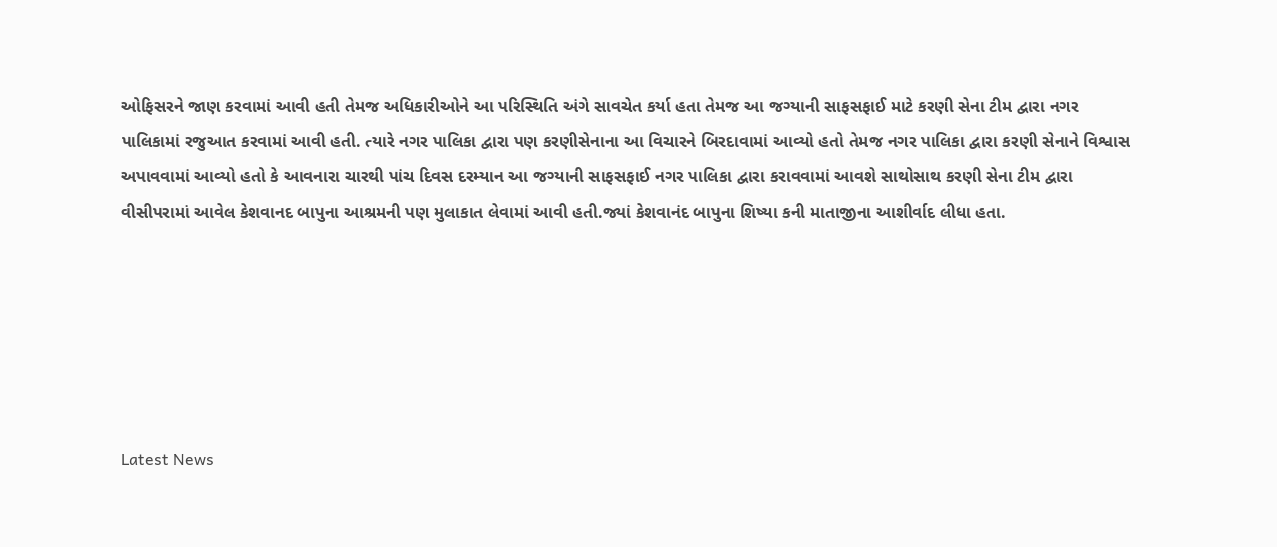ઓફિસરને જાણ કરવામાં આવી હતી તેમજ અધિકારીઓને આ પરિસ્થિતિ અંગે સાવચેત કર્યા હતા તેમજ આ જગ્યાની સાફસફાઈ માટે કરણી સેના ટીમ દ્વારા નગર પાલિકામાં રજુઆત કરવામાં આવી હતી. ત્યારે નગર પાલિકા દ્વારા પણ કરણીસેનાના આ વિચારને બિરદાવામાં આવ્યો હતો તેમજ નગર પાલિકા દ્વારા કરણી સેનાને વિશ્વાસ અપાવવામાં આવ્યો હતો કે આવનારા ચારથી પાંચ દિવસ દરમ્યાન આ જગ્યાની સાફસફાઈ નગર પાલિકા દ્વારા કરાવવામાં આવશે સાથોસાથ કરણી સેના ટીમ દ્વારા વીસીપરામાં આવેલ કેશવાનદ બાપુના આશ્રમની પણ મુલાકાત લેવામાં આવી હતી.જ્યાં કેશવાનંદ બાપુના શિષ્યા કની માતાજીના આશીર્વાદ લીધા હતા.






Latest News